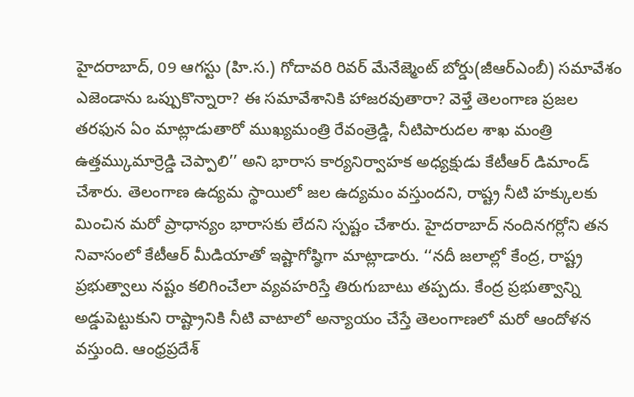హైదరాబాద్, 09 ఆగస్టు (హి.స.) గోదావరి రివర్ మేనేజ్మెంట్ బోర్డు(జీఆర్ఎంబీ) సమావేశం ఎజెండాను ఒప్పుకొన్నారా? ఈ సమావేశానికి హాజరవుతారా? వెళ్తే తెలంగాణ ప్రజల తరఫున ఏం మాట్లాడుతారో ముఖ్యమంత్రి రేవంత్రెడ్డి, నీటిపారుదల శాఖ మంత్రి ఉత్తమ్కుమార్రెడ్డి చెప్పాలి’’ అని భారాస కార్యనిర్వాహక అధ్యక్షుడు కేటీఆర్ డిమాండ్ చేశారు. తెలంగాణ ఉద్యమ స్థాయిలో జల ఉద్యమం వస్తుందని, రాష్ట్ర నీటి హక్కులకు మించిన మరో ప్రాధాన్యం భారాసకు లేదని స్పష్టం చేశారు. హైదరాబాద్ నందినగర్లోని తన నివాసంలో కేటీఆర్ మీడియాతో ఇష్టాగోష్ఠిగా మాట్లాడారు. ‘‘నదీ జలాల్లో కేంద్ర, రాష్ట్ర ప్రభుత్వాలు నష్టం కలిగించేలా వ్యవహరిస్తే తిరుగుబాటు తప్పదు. కేంద్ర ప్రభుత్వాన్ని అడ్డుపెట్టుకుని రాష్ట్రానికి నీటి వాటాలో అన్యాయం చేస్తే తెలంగాణలో మరో ఆందోళన వస్తుంది. ఆంధ్రప్రదేశ్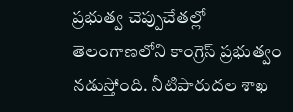ప్రభుత్వ చెప్పుచేతల్లో తెలంగాణలోని కాంగ్రెస్ ప్రభుత్వం నడుస్తోంది. నీటిపారుదల శాఖ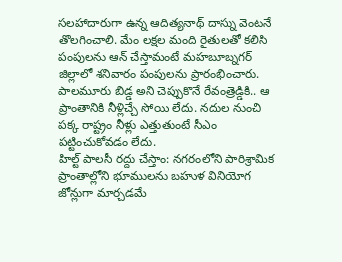సలహాదారుగా ఉన్న ఆదిత్యనాథ్ దాస్ను వెంటనే తొలగించాలి. మేం లక్షల మంది రైతులతో కలిసి పంపులను ఆన్ చేస్తామంటే మహబూబ్నగర్ జిల్లాలో శనివారం పంపులను ప్రారంభించారు. పాలమూరు బిడ్డ అని చెప్పుకొనే రేవంత్రెడ్డికి.. ఆ ప్రాంతానికి నీళ్లిచ్చే సోయి లేదు. నదుల నుంచి పక్క రాష్ట్రం నీళ్లు ఎత్తుతుంటే సీఎం పట్టించుకోవడం లేదు.
హిల్ట్ పాలసీ రద్దు చేస్తాం: నగరంలోని పారిశ్రామిక ప్రాంతాల్లోని భూములను బహుళ వినియోగ జోన్లుగా మార్చడమే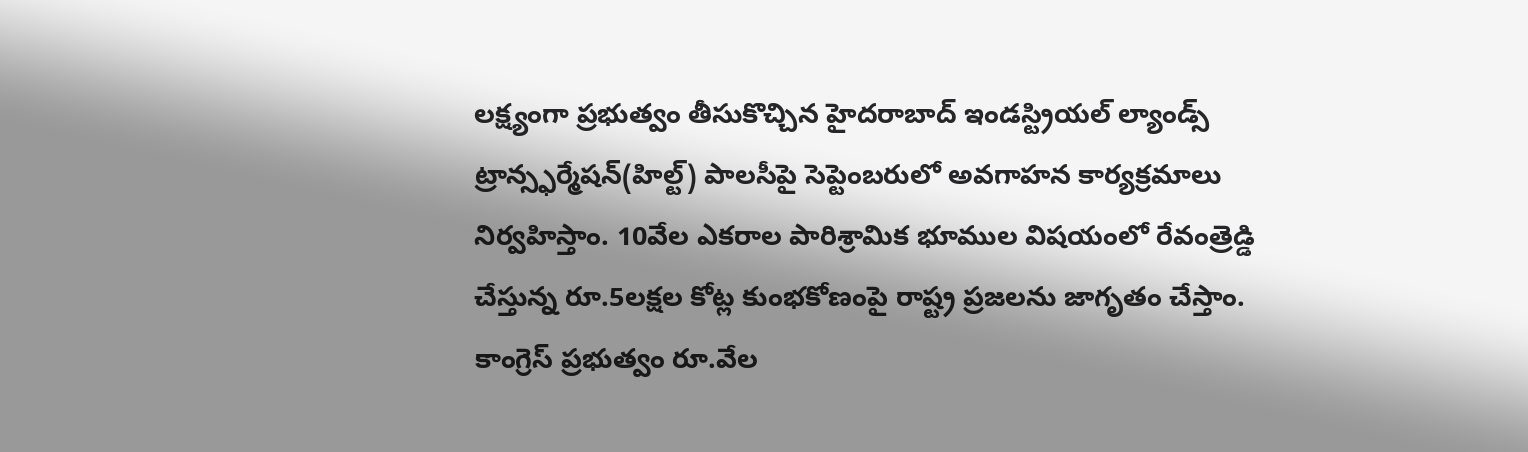లక్ష్యంగా ప్రభుత్వం తీసుకొచ్చిన హైదరాబాద్ ఇండస్ట్రియల్ ల్యాండ్స్ ట్రాన్స్ఫర్మేషన్(హిల్ట్) పాలసీపై సెప్టెంబరులో అవగాహన కార్యక్రమాలు నిర్వహిస్తాం. 10వేల ఎకరాల పారిశ్రామిక భూముల విషయంలో రేవంత్రెడ్డి చేస్తున్న రూ.5లక్షల కోట్ల కుంభకోణంపై రాష్ట్ర ప్రజలను జాగృతం చేస్తాం. కాంగ్రెస్ ప్రభుత్వం రూ.వేల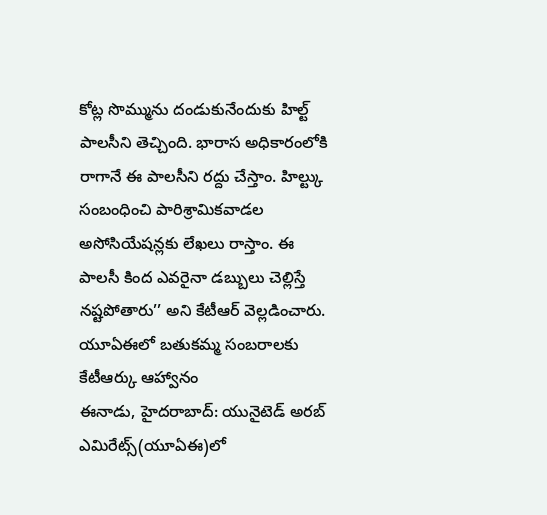కోట్ల సొమ్మును దండుకునేందుకు హిల్ట్ పాలసీని తెచ్చింది. భారాస అధికారంలోకి రాగానే ఈ పాలసీని రద్దు చేస్తాం. హిల్ట్కు సంబంధించి పారిశ్రామికవాడల అసోసియేషన్లకు లేఖలు రాస్తాం. ఈ పాలసీ కింద ఎవరైనా డబ్బులు చెల్లిస్తే నష్టపోతారు’’ అని కేటీఆర్ వెల్లడించారు.
యూఏఈలో బతుకమ్మ సంబరాలకు కేటీఆర్కు ఆహ్వానం
ఈనాడు, హైదరాబాద్: యునైటెడ్ అరబ్ ఎమిరేట్స్(యూఏఈ)లో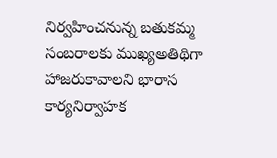నిర్వహించనున్న బతుకమ్మ సంబరాలకు ముఖ్యఅతిథిగా హాజరుకావాలని భారాస కార్యనిర్వాహక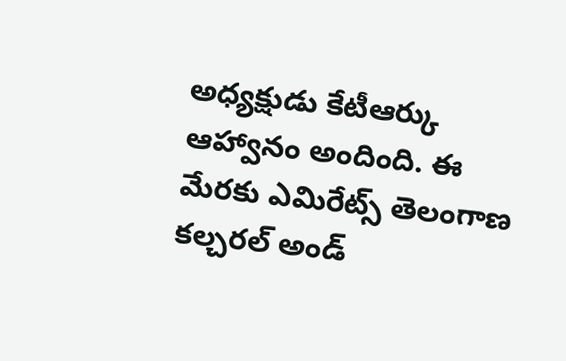అధ్యక్షుడు కేటీఆర్కు ఆహ్వానం అందింది. ఈ మేరకు ఎమిరేట్స్ తెలంగాణ కల్చరల్ అండ్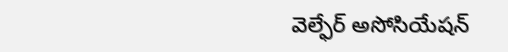వెల్ఫేర్ అసోసియేషన్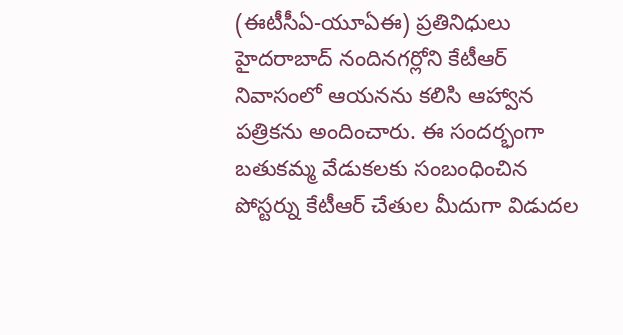(ఈటీసీఏ-యూఏఈ) ప్రతినిధులు హైదరాబాద్ నందినగర్లోని కేటీఆర్ నివాసంలో ఆయనను కలిసి ఆహ్వాన పత్రికను అందించారు. ఈ సందర్భంగా బతుకమ్మ వేడుకలకు సంబంధించిన పోస్టర్ను కేటీఆర్ చేతుల మీదుగా విడుదల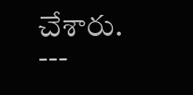చేశారు.
---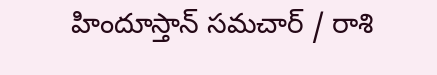హిందూస్తాన్ సమచార్ / రాశి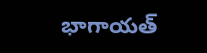భాగాయత్